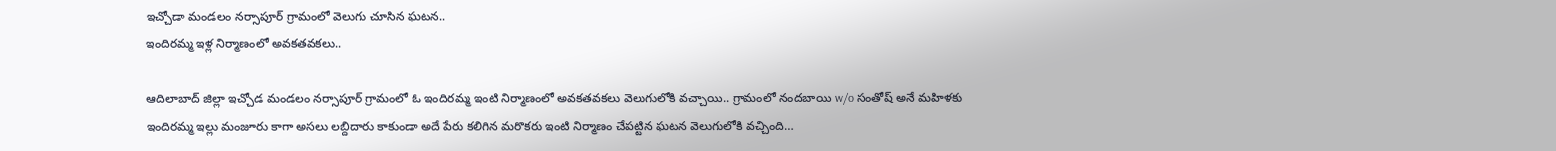ఇచ్చోడా మండలం నర్సాపూర్ గ్రామంలో వెలుగు చూసిన ఘటన..
ఇందిరమ్మ ఇళ్ల నిర్మాణంలో అవకతవకలు..

ఆదిలాబాద్ జిల్లా ఇచ్చోడ మండలం నర్సాపూర్ గ్రామంలో ఓ ఇందిరమ్మ ఇంటి నిర్మాణంలో అవకతవకలు వెలుగులోకి వచ్చాయి.. గ్రామంలో నందబాయి w/o సంతోష్ అనే మహిళకు ఇందిరమ్మ ఇల్లు మంజూరు కాగా అసలు లబ్దిదారు కాకుండా అదే పేరు కలిగిన మరొకరు ఇంటి నిర్మాణం చేపట్టిన ఘటన వెలుగులోకి వచ్చింది…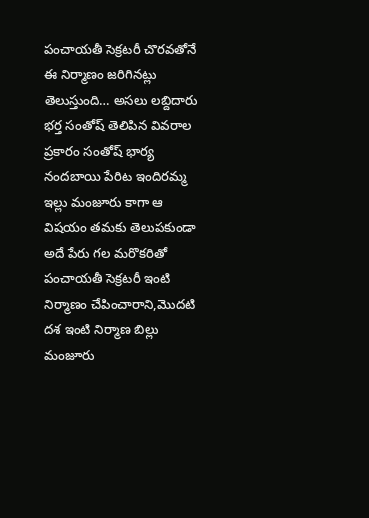పంచాయతీ సెక్రటరీ చొరవతోనే ఈ నిర్మాణం జరిగినట్లు తెలుస్తుంది… అసలు లబ్దిదారు భర్త సంతోష్ తెలిపిన వివరాల ప్రకారం సంతోష్ భార్య నందబాయి పేరిట ఇందిరమ్మ ఇల్లు మంజూరు కాగా ఆ విషయం తమకు తెలుపకుండా అదే పేరు గల మరొకరితో పంచాయతీ సెక్రటరీ ఇంటి నిర్మాణం చేపించారాని,మొదటి దశ ఇంటి నిర్మాణ బిల్లు మంజూరు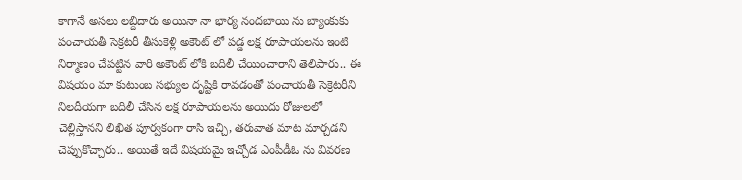కాగానే అసలు లబ్దిదారు అయినా నా భార్య నందబాయి ను బ్యాంకుకు పంచాయతీ సెక్రటరీ తీసుకెళ్లి అకౌంట్ లో పడ్డ లక్ష రూపాయలను ఇంటి నిర్మాణం చేపట్టిన వారి అకౌంట్ లోకి బదిలీ చేయించారాని తెలిపారు.. ఈ విషయం మా కుటుంబ సభ్యుల దృష్టికి రావడంతో పంచాయతీ సెక్రెటరీని నిలదీయగా బదిలీ చేసిన లక్ష రూపాయలను అయిదు రోజులలో చెల్లిస్తానని లిఖిత పూర్వకంగా రాసి ఇచ్చి, తరువాత మాట మార్చడని చెప్పుకొచ్చారు.. అయితే ఇదే విషయమై ఇచ్చోడ ఎంపీడీఓ ను వివరణ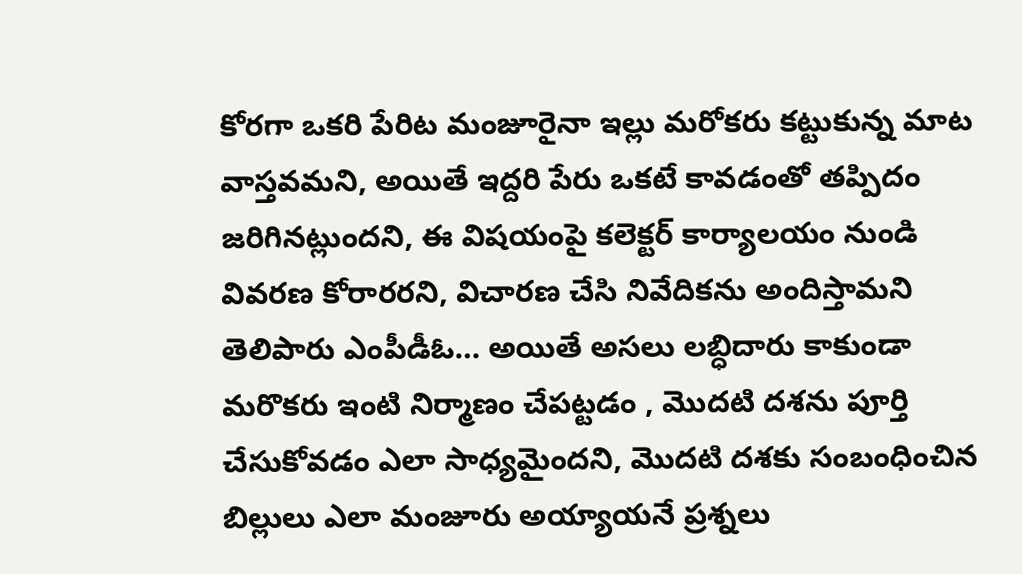కోరగా ఒకరి పేరిట మంజూరైనా ఇల్లు మరోకరు కట్టుకున్న మాట వాస్తవమని, అయితే ఇద్దరి పేరు ఒకటే కావడంతో తప్పిదం జరిగినట్లుందని, ఈ విషయంపై కలెక్టర్ కార్యాలయం నుండి వివరణ కోరారరని, విచారణ చేసి నివేదికను అందిస్తామని తెలిపారు ఎంపీడీఓ… అయితే అసలు లబ్ధిదారు కాకుండా మరొకరు ఇంటి నిర్మాణం చేపట్టడం , మొదటి దశను పూర్తి చేసుకోవడం ఎలా సాధ్యమైందని, మొదటి దశకు సంబంధించిన బిల్లులు ఎలా మంజూరు అయ్యాయనే ప్రశ్నలు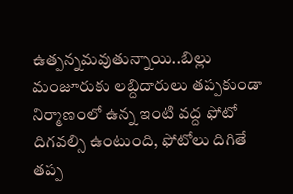ఉత్పన్నమవుతున్నాయి..బిల్లు మంజూరుకు లబ్దిదారులు తప్పకుండా నిర్మాణంలో ఉన్న ఇంటి వద్ద ఫోటో దిగవల్సి ఉంటుంది, ఫోటోలు దిగితే తప్ప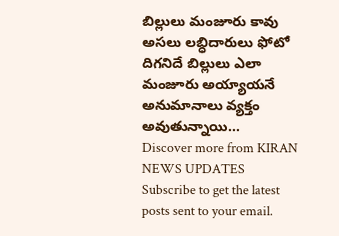బిల్లులు మంజూరు కావు అసలు లబ్ధిదారులు ఫోటో దిగనిదే బిల్లులు ఎలా మంజూరు అయ్యాయనే అనుమానాలు వ్యక్తం అవుతున్నాయి…
Discover more from KIRAN NEWS UPDATES
Subscribe to get the latest posts sent to your email.